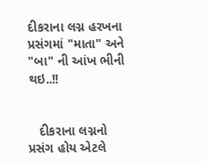દીકરાના લગ્ન હરખના પ્રસંગમાં "માતા" અને "બા" ની આંખ ભીની થઇ..!!


   દીકરાના લગ્નનો પ્રસંગ હોય એટલે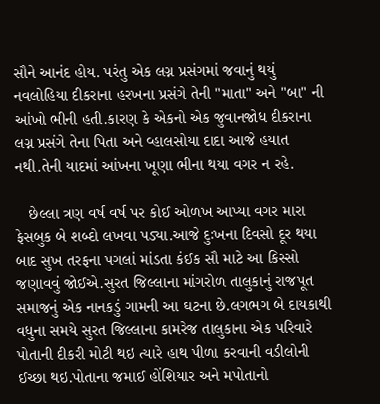સૌને આનંદ હોય. પરંતુ એક લગ્ન પ્રસંગમાં જવાનું થયું નવલોહિયા દીકરાના હરખના પ્રસંગે તેની "માતા" અને "બા" ની આંખો ભીની હતી.કારણ કે એકનો એક જુવાનજોધ દીકરાના લગ્ન પ્રસંગે તેના પિતા અને વ્હાલસોયા દાદા આજે હયાત નથી.તેની યાદમાં આંખના ખૂણા ભીના થયા વગર ન રહે.

   છેલ્લા ત્રણ વર્ષ વર્ષ પર કોઈ ઓળખ આપ્યા વગર મારા ફેસબુક બે શબ્દો લખવા પડ્યા.આજે દુઃખના દિવસો દૂર થયા બાદ સુખ તરફના પગલાં માંડતા કંઈક સૌ માટે આ કિસ્સો જણાવવું જોઈએ.સુરત જિલ્લાના માંગરોળ તાલુકાનું રાજપૂત સમાજનું એક નાનકડું ગામની આ ઘટના છે.લગભગ બે દાયકાથી વધુના સમયે સુરત જિલ્લાના કામરેજ તાલુકાના એક પરિવારે પોતાની દીકરી મોટી થઇ ત્યારે હાથ પીળા કરવાની વડીલોની ઈચ્છા થઇ.પોતાના જમાઈ હોંશિયાર અને મપોતાનો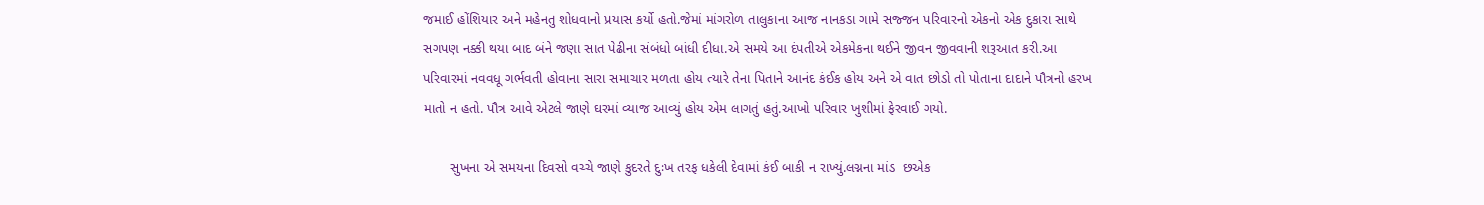જમાઈ હોંશિયાર અને મહેનતુ શોધવાનો પ્રયાસ કર્યો હતો.જેમાં માંગરોળ તાલુકાના આજ નાનકડા ગામે સજ્જન પરિવારનો એકનો એક દુકારા સાથે સગપણ નક્કી થયા બાદ બંને જણા સાત પેઢીના સંબંધો બાંધી દીધા.એ સમયે આ દંપતીએ એકમેકના થઈને જીવન જીવવાની શરૂઆત કરી.આ પરિવારમાં નવવધૂ ગર્ભવતી હોવાના સારા સમાચાર મળતા હોય ત્યારે તેના પિતાને આનંદ કંઈક હોય અને એ વાત છોડો તો પોતાના દાદાને પૌત્રનો હરખ માતો ન હતો. પૌત્ર આવે એટલે જાણે ઘરમાં વ્યાજ આવ્યું હોય એમ લાગતું હતું.આખો પરિવાર ખુશીમાં ફેરવાઈ ગયો.

       સુખના એ સમયના દિવસો વચ્ચે જાણે કુદરતે દુઃખ તરફ ધકેલી દેવામાં કંઈ બાકી ન રાખ્યું.લગ્નના માંડ  છએક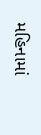મહિનામાં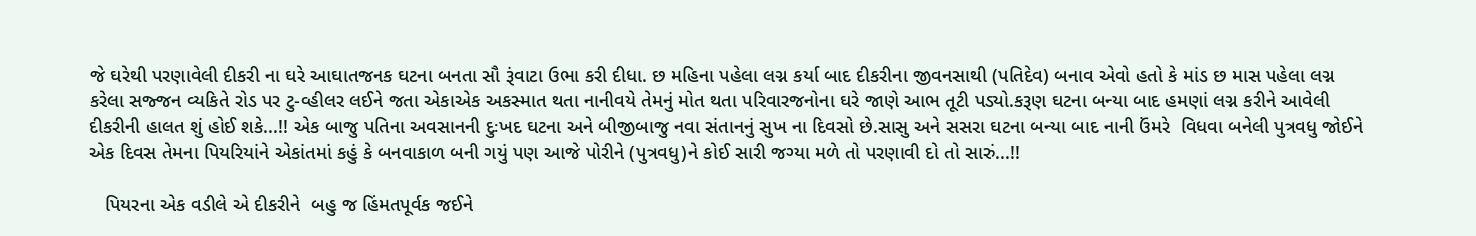જે ઘરેથી પરણાવેલી દીકરી ના ઘરે આઘાતજનક ઘટના બનતા સૌ રૂંવાટા ઉભા કરી દીધા. છ મહિના પહેલા લગ્ન કર્યા બાદ દીકરીના જીવનસાથી (પતિદેવ) બનાવ એવો હતો કે માંડ છ માસ પહેલા લગ્ન કરેલા સજ્જન વ્યકિતે રોડ પર ટુ-વ્હીલર લઈને જતા એકાએક અકસ્માત થતા નાનીવયે તેમનું મોત થતા પરિવારજનોના ઘરે જાણે આભ તૂટી પડ્યો.કરૂણ ઘટના બન્યા બાદ હમણાં લગ્ન કરીને આવેલી દીકરીની હાલત શું હોઈ શકે...!! એક બાજુ પતિના અવસાનની દુઃખદ ઘટના અને બીજીબાજુ નવા સંતાનનું સુખ ના દિવસો છે.સાસુ અને સસરા ઘટના બન્યા બાદ નાની ઉંમરે  વિધવા બનેલી પુત્રવધુ જોઈને એક દિવસ તેમના પિયરિયાંને એકાંતમાં કહું કે બનવાકાળ બની ગયું પણ આજે પોરીને (પુત્રવધુ)ને કોઈ સારી જગ્યા મળે તો પરણાવી દો તો સારું...!!

   પિયરના એક વડીલે એ દીકરીને  બહુ જ હિંમતપૂર્વક જઈને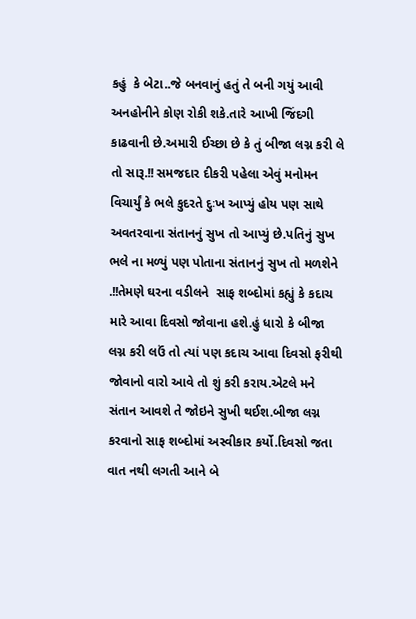કહું  કે બેટા..જે બનવાનું હતું તે બની ગયું આવી અનહોનીને કોણ રોકી શકે.તારે આખી જિંદગી કાઢવાની છે.અમારી ઈચ્છા છે કે તું બીજા લગ્ન કરી લે તો સારૂ.!! સમજદાર દીકરી પહેલા એવું મનોમન વિચાર્યું કે ભલે કુદરતે દુઃખ આપ્યું હોય પણ સાથે અવતરવાના સંતાનનું સુખ તો આપ્યું છે.પતિનું સુખ ભલે ના મળ્યું પણ પોતાના સંતાનનું સુખ તો મળશેને .!!તેમણે ઘરના વડીલને  સાફ શબ્દોમાં કહ્યું કે કદાચ મારે આવા દિવસો જોવાના હશે.હું ધારો કે બીજા લગ્ન કરી લઉં તો ત્યાં પણ કદાચ આવા દિવસો ફરીથી જોવાનો વારો આવે તો શું કરી કરાય.એટલે મને સંતાન આવશે તે જોઇને સુખી થઈશ.બીજા લગ્ન કરવાનો સાફ શબ્દોમાં અસ્વીકાર કર્યો.દિવસો જતા વાત નથી લગતી આને બે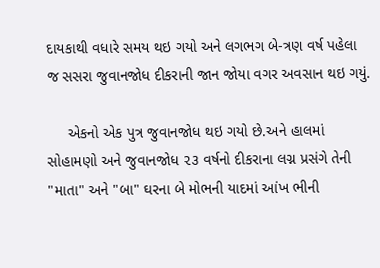દાયકાથી વધારે સમય થઇ ગયો અને લગભગ બે-ત્રણ વર્ષ પહેલા જ સસરા જુવાનજોધ દીકરાની જાન જોયા વગર અવસાન થઇ ગયું.

     એકનો એક પુત્ર જુવાનજોધ થઇ ગયો છે.અને હાલમાં સોહામણો અને જુવાનજોધ ૨૩ વર્ષનો દીકરાના લગ્ન પ્રસંગે તેની "માતા" અને "બા" ઘરના બે મોભની યાદમાં આંખ ભીની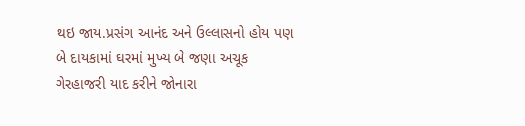થઇ જાય.પ્રસંગ આનંદ અને ઉલ્લાસનો હોય પણ બે દાયકામાં ઘરમાં મુખ્ય બે જણા અચૂક ગેરહાજરી યાદ કરીને જોનારા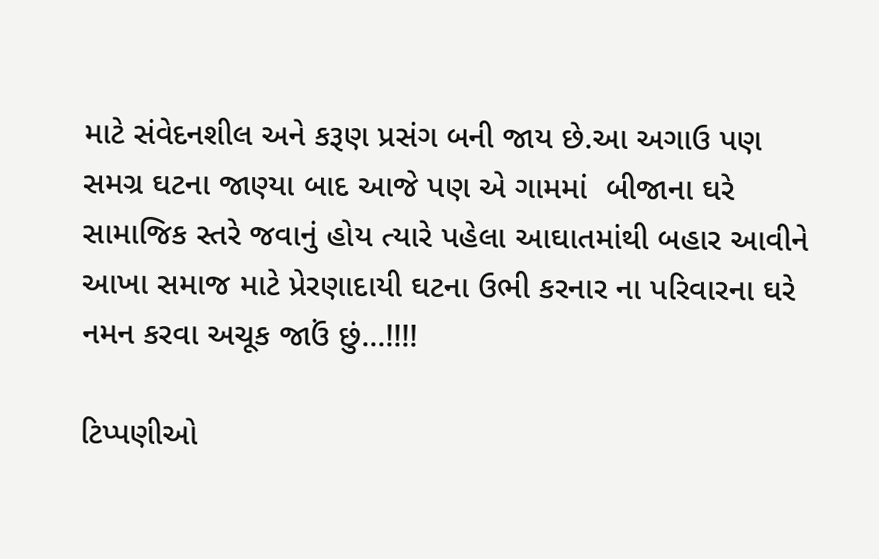માટે સંવેદનશીલ અને કરૂણ પ્રસંગ બની જાય છે.આ અગાઉ પણ સમગ્ર ઘટના જાણ્યા બાદ આજે પણ એ ગામમાં  બીજાના ઘરે સામાજિક સ્તરે જવાનું હોય ત્યારે પહેલા આઘાતમાંથી બહાર આવીને આખા સમાજ માટે પ્રેરણાદાયી ઘટના ઉભી કરનાર ના પરિવારના ઘરે નમન કરવા અચૂક જાઉં છું...!!!!

ટિપ્પણીઓ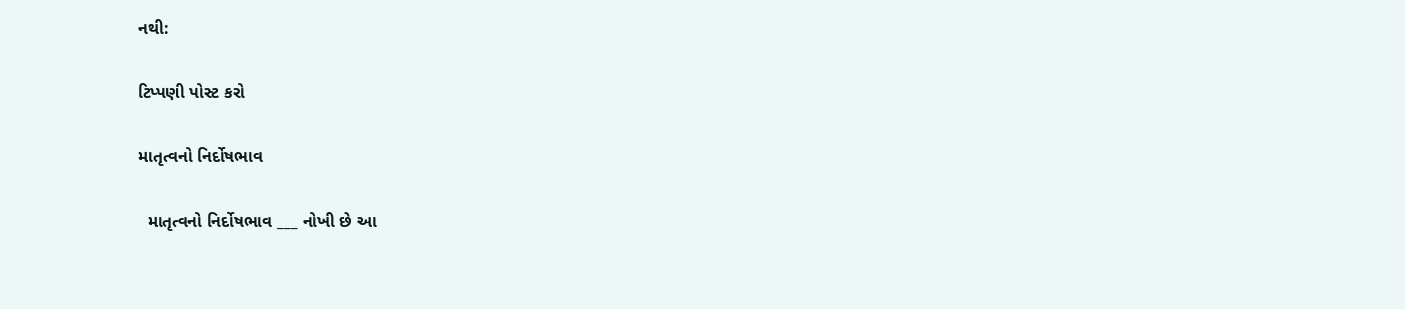નથી:

ટિપ્પણી પોસ્ટ કરો

માતૃત્વનો નિર્દોષભાવ

  માતૃત્વનો નિર્દોષભાવ ___ નોખી છે આ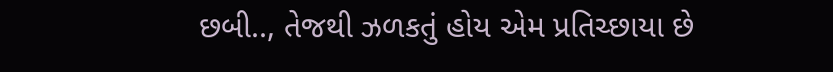છબી.., તેજથી ઝળકતું હોય એમ પ્રતિચ્છાયા છે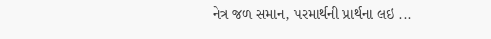નેત્ર જળ સમાન, પરમાર્થની પ્રાર્થના લઇ ...